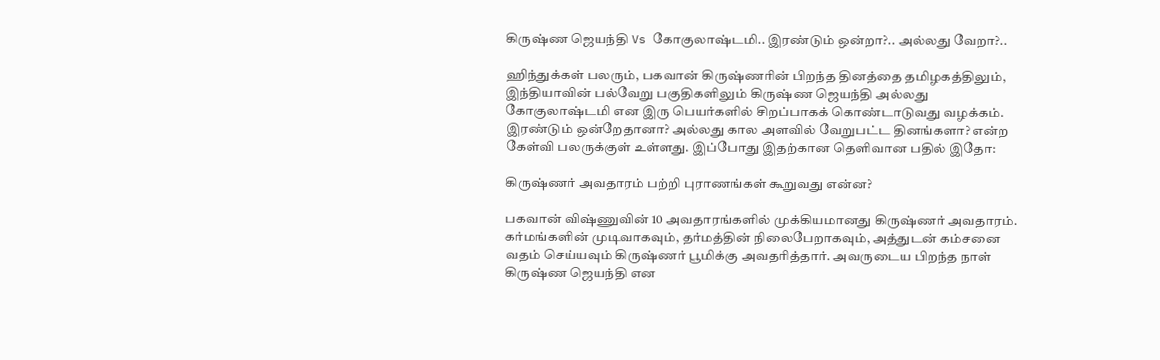கிருஷ்ண ஜெயந்தி Vs கோகுலாஷ்டமி.. இரண்டும் ஒன்றா?.. அல்லது வேறா?..

ஹிந்துக்கள் பலரும், பகவான் கிருஷ்ணரின் பிறந்த தினத்தை தமிழகத்திலும், இந்தியாவின் பல்வேறு பகுதிகளிலும் கிருஷ்ண ஜெயந்தி அல்லது கோகுலாஷ்டமி என இரு பெயர்களில் சிறப்பாகக் கொண்டாடுவது வழக்கம். இரண்டும் ஒன்றேதானா? அல்லது கால அளவில் வேறுபட்ட தினங்களா? என்ற கேள்வி பலருக்குள் உள்ளது. இப்போது இதற்கான தெளிவான பதில் இதோ:

கிருஷ்ணர் அவதாரம் பற்றி புராணங்கள் கூறுவது என்ன?

பகவான் விஷ்ணுவின் 10 அவதாரங்களில் முக்கியமானது கிருஷ்ணர் அவதாரம். கர்மங்களின் முடிவாகவும், தர்மத்தின் நிலைபேறாகவும், அத்துடன் கம்சனை வதம் செய்யவும் கிருஷ்ணர் பூமிக்கு அவதரித்தார். அவருடைய பிறந்த நாள் கிருஷ்ண ஜெயந்தி என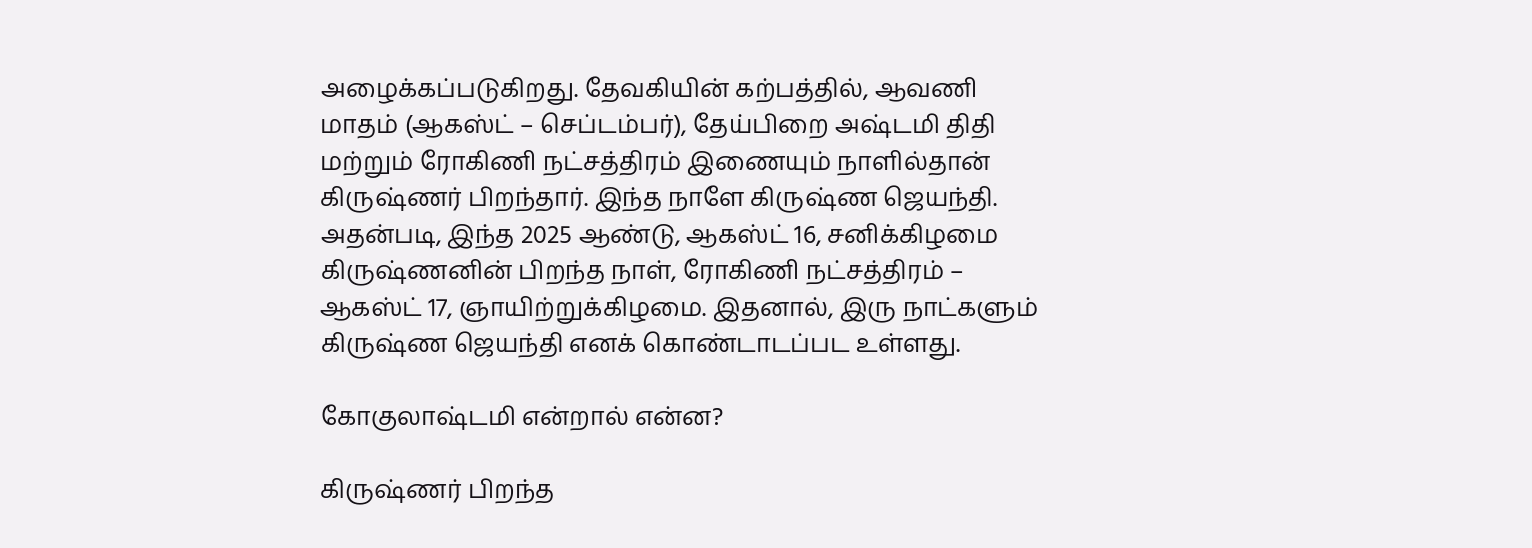அழைக்கப்படுகிறது. தேவகியின் கற்பத்தில், ஆவணி மாதம் (ஆகஸ்ட் – செப்டம்பர்), தேய்பிறை அஷ்டமி திதி மற்றும் ரோகிணி நட்சத்திரம் இணையும் நாளில்தான் கிருஷ்ணர் பிறந்தார். இந்த நாளே கிருஷ்ண ஜெயந்தி. அதன்படி, இந்த 2025 ஆண்டு, ஆகஸ்ட் 16, சனிக்கிழமை கிருஷ்ணனின் பிறந்த நாள், ரோகிணி நட்சத்திரம் – ஆகஸ்ட் 17, ஞாயிற்றுக்கிழமை. இதனால், இரு நாட்களும் கிருஷ்ண ஜெயந்தி எனக் கொண்டாடப்பட உள்ளது.

கோகுலாஷ்டமி என்றால் என்ன?

கிருஷ்ணர் பிறந்த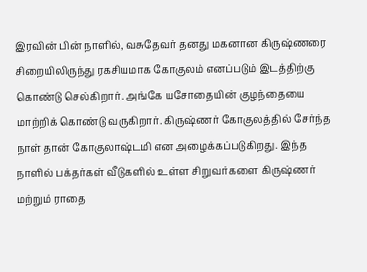இரவின் பின் நாளில், வசுதேவர் தனது மகனான கிருஷ்ணரை சிறையிலிருந்து ரகசியமாக கோகுலம் எனப்படும் இடத்திற்கு கொண்டு செல்கிறார். அங்கே யசோதையின் குழந்தையை மாற்றிக் கொண்டு வருகிறார். கிருஷ்ணர் கோகுலத்தில் சேர்ந்த நாள் தான் கோகுலாஷ்டமி என அழைக்கப்படுகிறது. இந்த நாளில் பக்தர்கள் வீடுகளில் உள்ள சிறுவர்களை கிருஷ்ணர் மற்றும் ராதை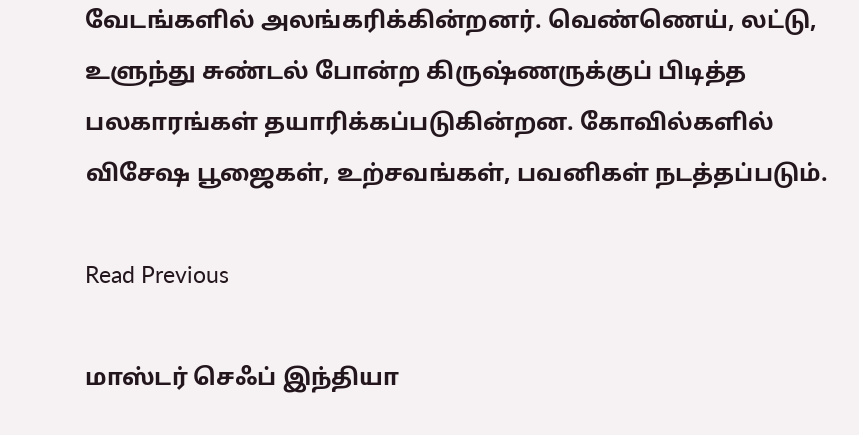வேடங்களில் அலங்கரிக்கின்றனர். வெண்ணெய், லட்டு, உளுந்து சுண்டல் போன்ற கிருஷ்ணருக்குப் பிடித்த பலகாரங்கள் தயாரிக்கப்படுகின்றன. கோவில்களில் விசேஷ பூஜைகள், உற்சவங்கள், பவனிகள் நடத்தப்படும்.

Read Previous

மாஸ்டர் செஃப் இந்தியா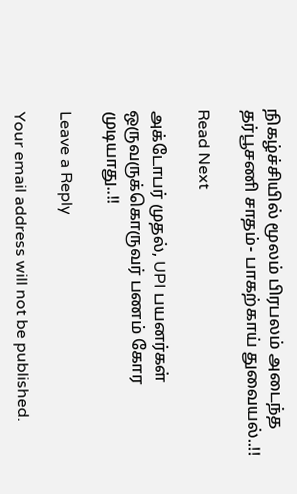நிகழ்ச்சியில் மூலம் பிரபலம் அடைந்த தர்பூசணி சாதம்- பாகற்காய் துவையல்..!!

Read Next

அக்டோபர் முதல், UPI பயனர்கள் ஒருவருக்கொருவர் பணம் கோர முடியாது..!!

Leave a Reply

Your email address will not be published.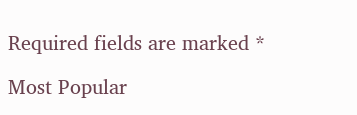Required fields are marked *

Most Popular